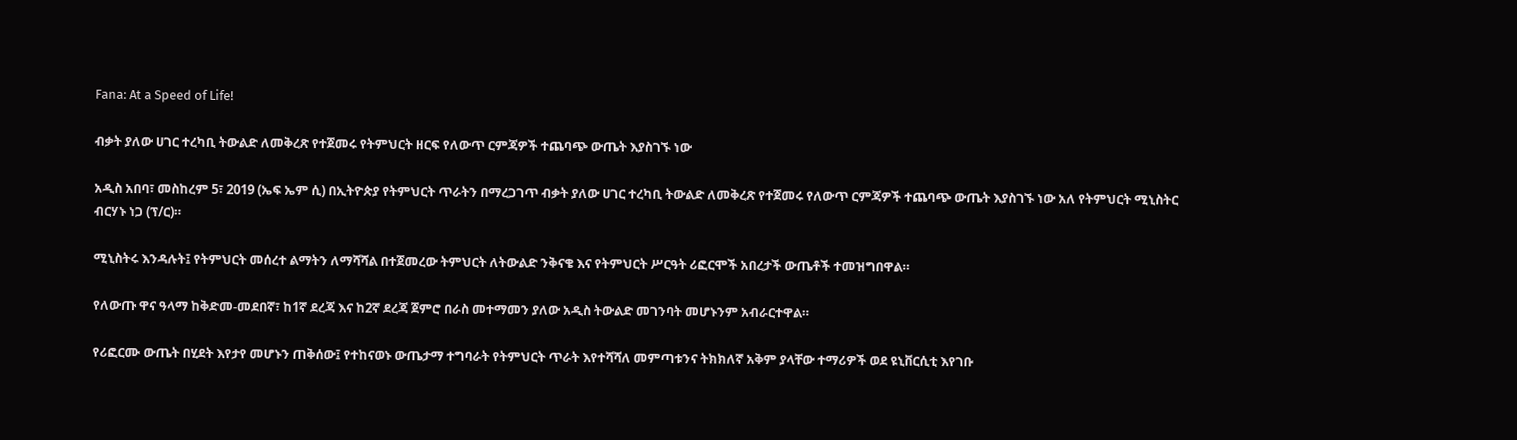Fana: At a Speed of Life!

ብቃት ያለው ሀገር ተረካቢ ትውልድ ለመቅረጽ የተጀመሩ የትምህርት ዘርፍ የለውጥ ርምጃዎች ተጨባጭ ውጤት እያስገኙ ነው

አዲስ አበባ፣ መስከረም 5፣ 2019 (ኤፍ ኤም ሲ) በኢትዮጵያ የትምህርት ጥራትን በማረጋገጥ ብቃት ያለው ሀገር ተረካቢ ትውልድ ለመቅረጽ የተጀመሩ የለውጥ ርምጃዎች ተጨባጭ ውጤት እያስገኙ ነው አለ የትምህርት ሚኒስትር ብርሃኑ ነጋ (ፕ/ር)።

ሚኒስትሩ እንዳሉት፤ የትምህርት መሰረተ ልማትን ለማሻሻል በተጀመረው ትምህርት ለትውልድ ንቅናቄ እና የትምህርት ሥርዓት ሪፎርሞች አበረታች ውጤቶች ተመዝግበዋል።

የለውጡ ዋና ዓላማ ከቅድመ-መደበኛ፣ ከ1ኛ ደረጃ እና ከ2ኛ ደረጃ ጀምሮ በራስ መተማመን ያለው አዲስ ትውልድ መገንባት መሆኑንም አብራርተዋል።

የሪፎርሙ ውጤት በሂደት እየታየ መሆኑን ጠቅሰው፤ የተከናወኑ ውጤታማ ተግባራት የትምህርት ጥራት እየተሻሻለ መምጣቱንና ትክክለኛ አቅም ያላቸው ተማሪዎች ወደ ዩኒቨርሲቲ እየገቡ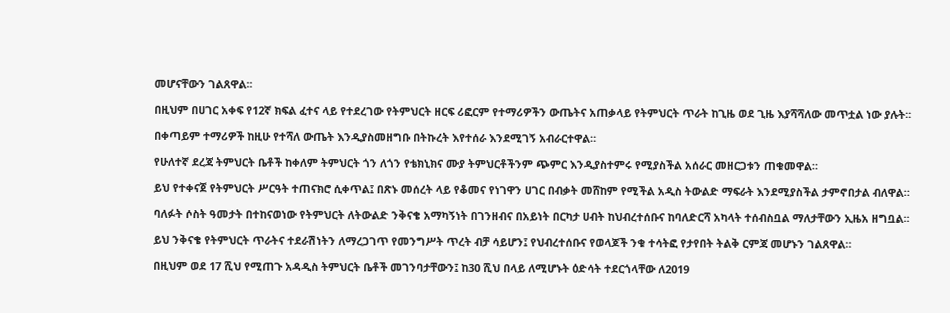መሆናቸውን ገልጸዋል፡፡

በዚህም በሀገር አቀፍ የ12ኛ ክፍል ፈተና ላይ የተደረገው የትምህርት ዘርፍ ሪፎርም የተማሪዎችን ውጤትና አጠቃላይ የትምህርት ጥራት ከጊዜ ወደ ጊዜ እያሻሻለው መጥቷል ነው ያሉት፡፡

በቀጣይም ተማሪዎች ከዚሁ የተሻለ ውጤት እንዲያስመዘግቡ በትኩረት እየተሰራ እንደሚገኝ አብራርተዋል።

የሁለተኛ ደረጃ ትምህርት ቤቶች ከቀለም ትምህርት ጎን ለጎን የቴክኒክና ሙያ ትምህርቶችንም ጭምር እንዲያስተምሩ የሚያስችል አሰራር መዘርጋቱን ጠቁመዋል።

ይህ የተቀናጀ የትምህርት ሥርዓት ተጠናክሮ ሲቀጥል፤ በጽኑ መሰረት ላይ የቆመና የነገዋን ሀገር በብቃት መሸከም የሚችል አዲስ ትውልድ ማፍራት እንደሚያስችል ታምኖበታል ብለዋል።

ባለፉት ሶስት ዓመታት በተከናወነው የትምህርት ለትውልድ ንቅናቄ አማካኝነት በገንዘብና በአይነት በርካታ ሀብት ከህብረተሰቡና ከባለድርሻ አካላት ተሰብስቧል ማለታቸውን ኢዜአ ዘግቧል፡፡

ይህ ንቅናቄ የትምህርት ጥራትና ተደራሽነትን ለማረጋገጥ የመንግሥት ጥረት ብቻ ሳይሆን፤ የህብረተሰቡና የወላጆች ንቁ ተሳትፎ የታየበት ትልቅ ርምጃ መሆኑን ገልጸዋል።

በዚህም ወደ 17 ሺህ የሚጠጉ አዳዲስ ትምህርት ቤቶች መገንባታቸውን፤ ከ30 ሺህ በላይ ለሚሆኑት ዕድሳት ተደርጎላቸው ለ2019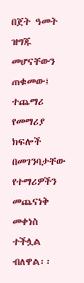በጀት ዓመት ዝግጁ መሆናቸውን ጠቁመው፤ ተጨማሪ የመማሪያ ክፍሎች በመገንባታቸው የተማሪዎችን መጨናነቅ መቀነስ ተችሏል ብለዋል፡፡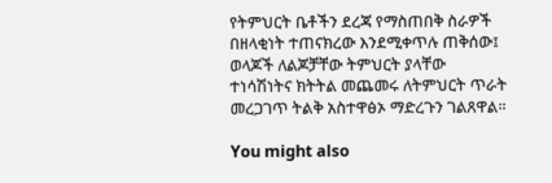የትምህርት ቤቶችን ደረጃ የማስጠበቅ ስራዎች በዘላቂነት ተጠናክረው እንደሚቀጥሉ ጠቅሰው፤ ወላጆች ለልጆቻቸው ትምህርት ያላቸው ተነሳሽነትና ክትትል መጨመሩ ለትምህርት ጥራት መረጋገጥ ትልቅ አስተዋፅኦ ማድረጉን ገልጸዋል።

You might also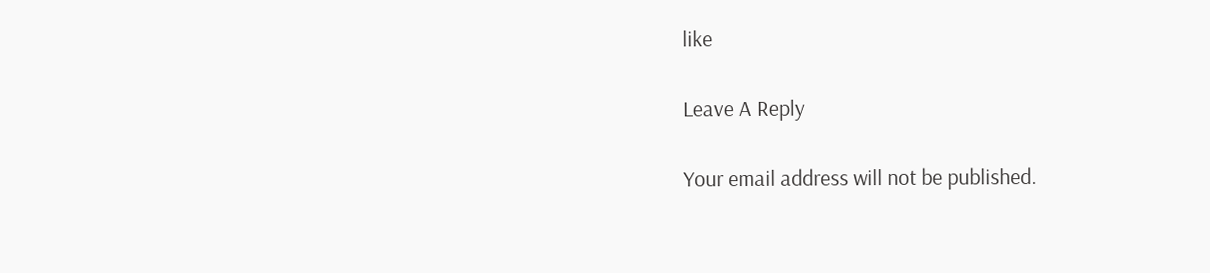like

Leave A Reply

Your email address will not be published.